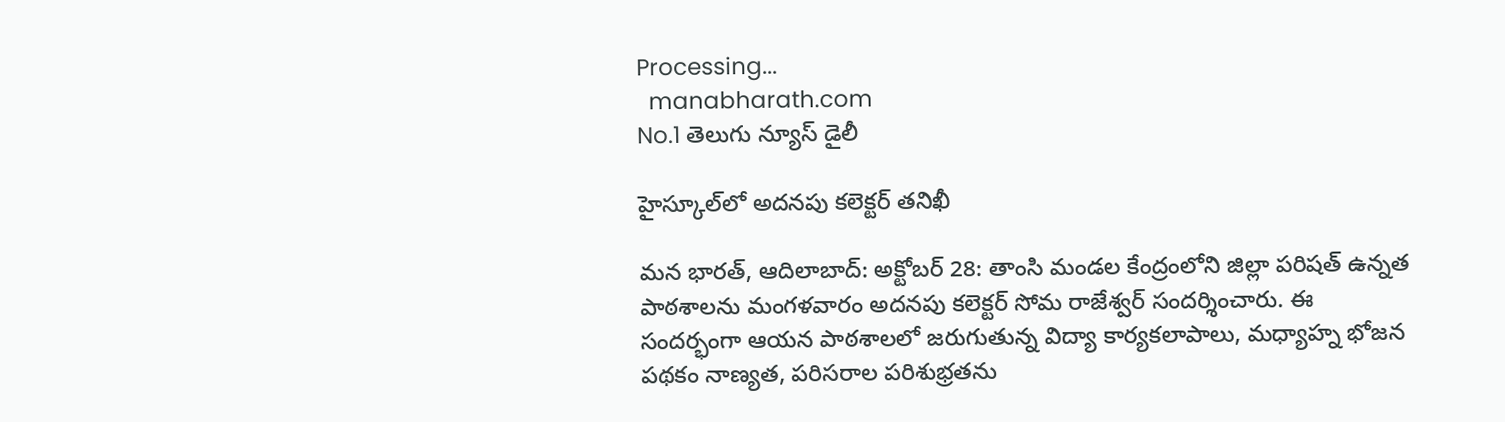Processing...
  manabharath.com
No.1 తెలుగు న్యూస్ డైలీ

హైస్కూల్‌లో అదనపు కలెక్టర్ తనిఖీ

మన భారత్, ఆదిలాబాద్: అక్టోబర్ 28: తాంసి మండల కేంద్రంలోని జిల్లా పరిషత్ ఉన్నత పాఠశాలను మంగళవారం అదనపు కలెక్టర్ సోమ రాజేశ్వర్ సందర్శించారు. ఈ సందర్భంగా ఆయన పాఠశాలలో జరుగుతున్న విద్యా కార్యకలాపాలు, మధ్యాహ్న భోజన పథకం నాణ్యత, పరిసరాల పరిశుభ్రతను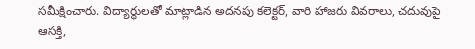సమీక్షించారు. విద్యార్థులతో మాట్లాడిన అదనపు కలెక్టర్, వారి హాజరు వివరాలు, చదువుపై ఆసక్తి,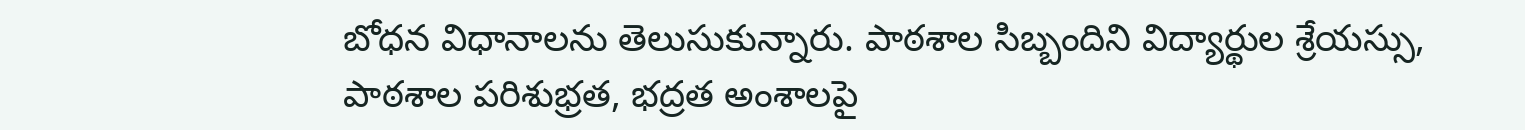బోధన విధానాలను తెలుసుకున్నారు. పాఠశాల సిబ్బందిని విద్యార్థుల శ్రేయస్సు, పాఠశాల పరిశుభ్రత, భద్రత అంశాలపై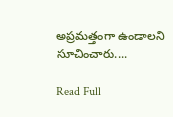అప్రమత్తంగా ఉండాలని సూచించారు....

Read Full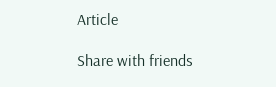Article

Share with friends